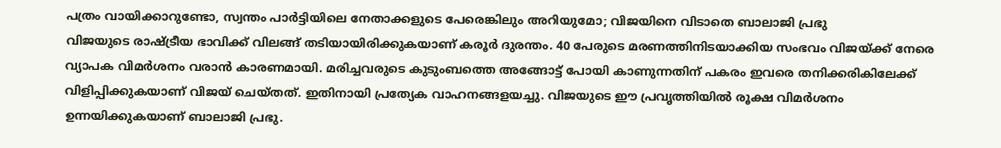പത്രം വായിക്കാറുണ്ടോ, സ്വന്തം പാർട്ടിയിലെ നേതാക്കളുടെ പേരെങ്കിലും അറിയുമോ; വിജയിനെ വിടാതെ ബാലാജി പ്രഭു
വിജയുടെ രാഷ്ട്രീയ ഭാവിക്ക് വിലങ്ങ് തടിയായിരിക്കുകയാണ് കരൂർ ദുരന്തം. 40 പേരുടെ മരണത്തിനിടയാക്കിയ സംഭവം വിജയ്ക്ക് നേരെ വ്യാപക വിമർശനം വരാൻ കാരണമായി. മരിച്ചവരുടെ കുടുംബത്തെ അങ്ങോട്ട് പോയി കാണുന്നതിന് പകരം ഇവരെ തനിക്കരികിലേക്ക് വിളിപ്പിക്കുകയാണ് വിജയ് ചെയ്തത്. ഇതിനായി പ്രത്യേക വാഹനങ്ങളയച്ചു. വിജയുടെ ഈ പ്രവൃത്തിയിൽ രൂക്ഷ വിമർശനം ഉന്നയിക്കുകയാണ് ബാലാജി പ്രഭു.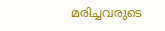മരിച്ചവരുടെ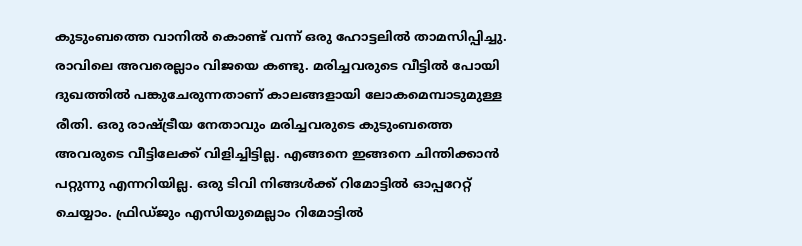കുടുംബത്തെ വാനിൽ കൊണ്ട് വന്ന് ഒരു ഹോട്ടലിൽ താമസിപ്പിച്ചു. രാവിലെ അവരെല്ലാം വിജയെ കണ്ടു. മരിച്ചവരുടെ വീട്ടിൽ പോയി ദുഖത്തിൽ പങ്കുചേരുന്നതാണ് കാലങ്ങളായി ലോകമെമ്പാടുമുള്ള രീതി. ഒരു രാഷ്ട്രീയ നേതാവും മരിച്ചവരുടെ കുടുംബത്തെ അവരുടെ വീട്ടിലേക്ക് വിളിച്ചിട്ടില്ല. എങ്ങനെ ഇങ്ങനെ ചിന്തിക്കാൻ പറ്റുന്നു എന്നറിയില്ല. ഒരു ടിവി നിങ്ങൾക്ക് റിമോട്ടിൽ ഓപ്പറേറ്റ് ചെയ്യാം. ഫ്രിഡ്ജും എസിയുമെല്ലാം റിമോട്ടിൽ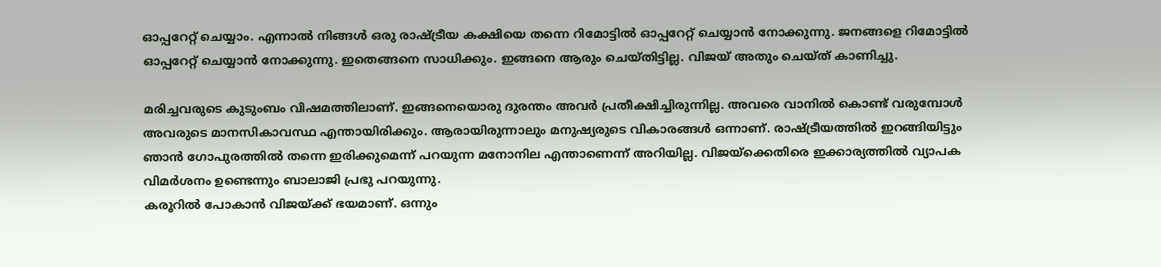ഓപ്പറേറ്റ് ചെയ്യാം. എന്നാൽ നിങ്ങൾ ഒരു രാഷ്ട്രീയ കക്ഷിയെ തന്നെ റിമോട്ടിൽ ഓപ്പറേറ്റ് ചെയ്യാൻ നോക്കുന്നു. ജനങ്ങളെ റിമോട്ടിൽ ഓപ്പറേറ്റ് ചെയ്യാൻ നോക്കുന്നു. ഇതെങ്ങനെ സാധിക്കും. ഇങ്ങനെ ആരും ചെയ്തിട്ടില്ല. വിജയ് അതും ചെയ്ത് കാണിച്ചു.

മരിച്ചവരുടെ കുടുംബം വിഷമത്തിലാണ്. ഇങ്ങനെയൊരു ദുരന്തം അവർ പ്രതീക്ഷിച്ചിരുന്നില്ല. അവരെ വാനിൽ കൊണ്ട് വരുമ്പോൾ അവരുടെ മാനസികാവസ്ഥ എന്തായിരിക്കും. ആരായിരുന്നാലും മനുഷ്യരുടെ വികാരങ്ങൾ ഒന്നാണ്. രാഷ്ട്രീയത്തിൽ ഇറങ്ങിയിട്ടും ഞാൻ ഗോപുരത്തിൽ തന്നെ ഇരിക്കുമെന്ന് പറയുന്ന മനോനില എന്താണെന്ന് അറിയില്ല. വിജയ്ക്കെതിരെ ഇക്കാര്യത്തിൽ വ്യാപക വിമർശനം ഉണ്ടെന്നും ബാലാജി പ്രഭു പറയുന്നു.
കരൂറിൽ പോകാൻ വിജയ്ക്ക് ഭയമാണ്. ഒന്നും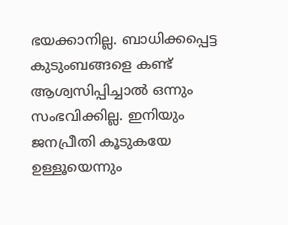ഭയക്കാനില്ല. ബാധിക്കപ്പെട്ട കുടുംബങ്ങളെ കണ്ട് ആശ്വസിപ്പിച്ചാൽ ഒന്നും സംഭവിക്കില്ല. ഇനിയും ജനപ്രീതി കൂടുകയേ ഉള്ളൂയെന്നും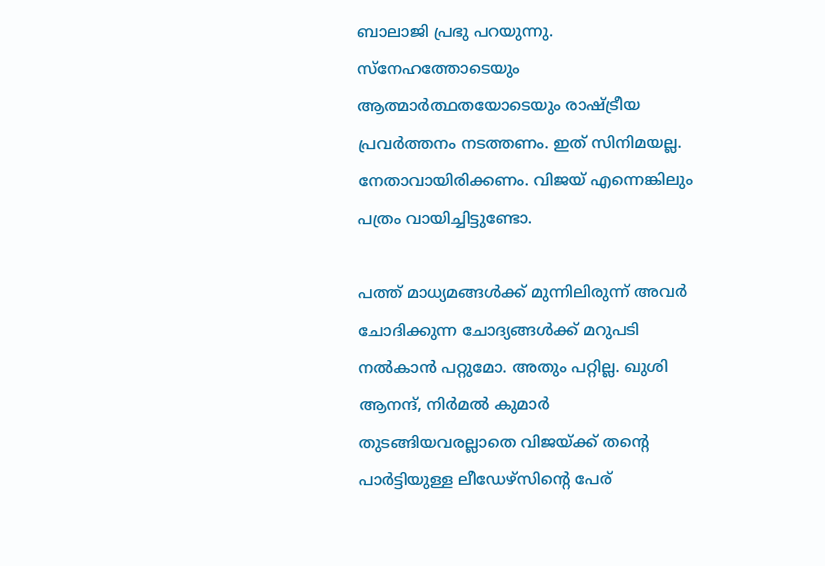ബാലാജി പ്രഭു പറയുന്നു. സ്നേഹത്തോടെയും ആത്മാർത്ഥതയോടെയും രാഷ്ട്രീയ പ്രവർത്തനം നടത്തണം. ഇത് സിനിമയല്ല. നേതാവായിരിക്കണം. വിജയ് എന്നെങ്കിലും പത്രം വായിച്ചിട്ടുണ്ടോ.

പത്ത് മാധ്യമങ്ങൾക്ക് മുന്നിലിരുന്ന് അവർ ചോദിക്കുന്ന ചോദ്യങ്ങൾക്ക് മറുപടി നൽകാൻ പറ്റുമോ. അതും പറ്റില്ല. ഖുശി ആനന്ദ്, നിർമൽ കുമാർ തുടങ്ങിയവരല്ലാതെ വിജയ്ക്ക് തന്റെ പാർട്ടിയുള്ള ലീഡേഴ്സിന്റെ പേര്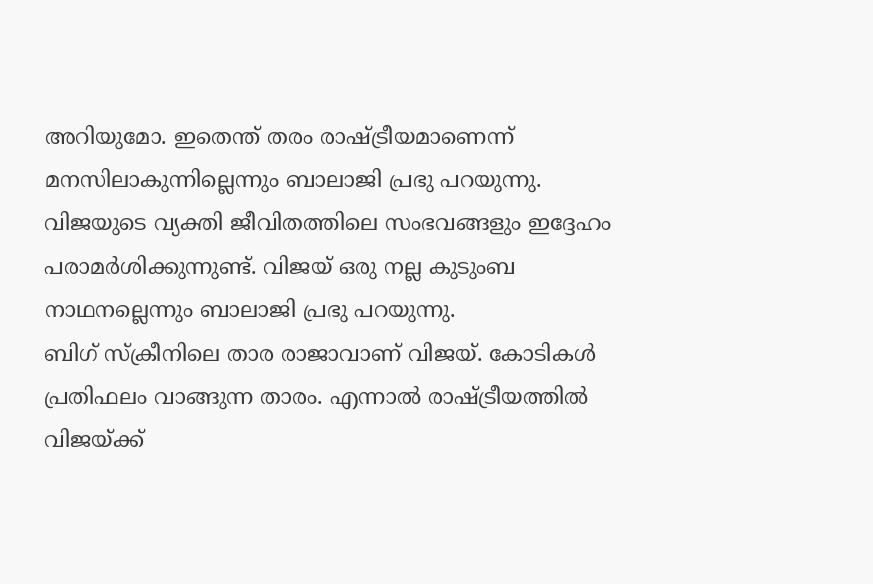അറിയുമോ. ഇതെന്ത് തരം രാഷ്ട്രീയമാണെന്ന് മനസിലാകുന്നില്ലെന്നും ബാലാജി പ്രഭു പറയുന്നു. വിജയുടെ വ്യക്തി ജീവിതത്തിലെ സംഭവങ്ങളും ഇദ്ദേഹം പരാമർശിക്കുന്നുണ്ട്. വിജയ് ഒരു നല്ല കുടുംബ നാഥനല്ലെന്നും ബാലാജി പ്രഭു പറയുന്നു.
ബിഗ് സ്ക്രീനിലെ താര രാജാവാണ് വിജയ്. കോടികൾ പ്രതിഫലം വാങ്ങുന്ന താരം. എന്നാൽ രാഷ്ട്രീയത്തിൽ വിജയ്ക്ക്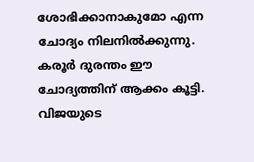ശോഭിക്കാനാകുമോ എന്ന ചോദ്യം നിലനിൽക്കുന്നു. കരൂർ ദുരന്തം ഈ ചോദ്യത്തിന് ആക്കം കൂട്ടി. വിജയുടെ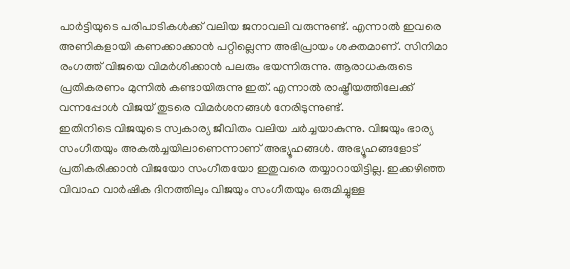പാർട്ടിയുടെ പരിപാടികൾക്ക് വലിയ ജനാവലി വരുന്നുണ്ട്. എന്നാൽ ഇവരെ അണികളായി കണക്കാക്കാൻ പറ്റില്ലെന്ന അഭിപ്രായം ശക്തമാണ്. സിനിമാ രംഗത്ത് വിജയെ വിമർശിക്കാൻ പലരും ഭയന്നിരുന്നു. ആരാധകരുടെ പ്രതികരണം മുന്നിൽ കണ്ടായിരുന്നു ഇത്. എന്നാൽ രാഷ്ട്രീയത്തിലേക്ക് വന്നപ്പോൾ വിജയ് തുടരെ വിമർശനങ്ങൾ നേരിടുന്നുണ്ട്.
ഇതിനിടെ വിജയുടെ സ്വകാര്യ ജീവിതം വലിയ ചർച്ചയാകുന്നു. വിജയും ഭാര്യ സംഗീതയും അകൽച്ചയിലാണെന്നാണ് അഭ്യൂഹങ്ങൾ. അഭ്യൂഹങ്ങളോട് പ്രതികരിക്കാൻ വിജയോ സംഗീതയോ ഇതുവരെ തയ്യാറായിട്ടില്ല. ഇക്കഴിഞ്ഞ വിവാഹ വാർഷിക ദിനത്തിലും വിജയും സംഗീതയും ഒരുമിച്ചുള്ള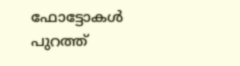ഫോട്ടോകൾ പുറത്ത്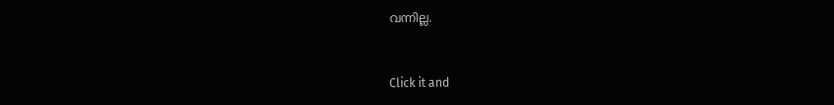വന്നില്ല.


Click it and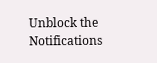Unblock the Notifications